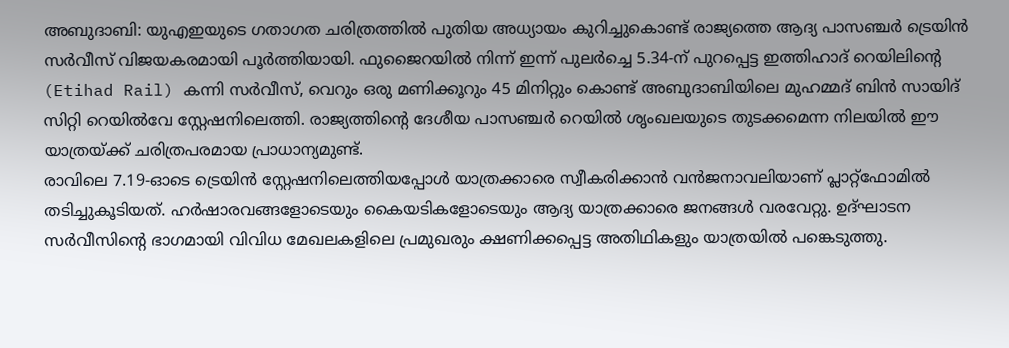അബുദാബി: യുഎഇയുടെ ഗതാഗത ചരിത്രത്തിൽ പുതിയ അധ്യായം കുറിച്ചുകൊണ്ട് രാജ്യത്തെ ആദ്യ പാസഞ്ചർ ട്രെയിൻ സർവീസ് വിജയകരമായി പൂർത്തിയായി. ഫുജൈറയിൽ നിന്ന് ഇന്ന് പുലർച്ചെ 5.34-ന് പുറപ്പെട്ട ഇത്തിഹാദ് റെയിലിന്റെ (Etihad Rail) കന്നി സർവീസ്, വെറും ഒരു മണിക്കൂറും 45 മിനിറ്റും കൊണ്ട് അബുദാബിയിലെ മുഹമ്മദ് ബിൻ സായിദ് സിറ്റി റെയിൽവേ സ്റ്റേഷനിലെത്തി. രാജ്യത്തിന്റെ ദേശീയ പാസഞ്ചർ റെയിൽ ശൃംഖലയുടെ തുടക്കമെന്ന നിലയിൽ ഈ യാത്രയ്ക്ക് ചരിത്രപരമായ പ്രാധാന്യമുണ്ട്.
രാവിലെ 7.19-ഓടെ ട്രെയിൻ സ്റ്റേഷനിലെത്തിയപ്പോൾ യാത്രക്കാരെ സ്വീകരിക്കാൻ വൻജനാവലിയാണ് പ്ലാറ്റ്ഫോമിൽ തടിച്ചുകൂടിയത്. ഹർഷാരവങ്ങളോടെയും കൈയടികളോടെയും ആദ്യ യാത്രക്കാരെ ജനങ്ങൾ വരവേറ്റു. ഉദ്ഘാടന സർവീസിന്റെ ഭാഗമായി വിവിധ മേഖലകളിലെ പ്രമുഖരും ക്ഷണിക്കപ്പെട്ട അതിഥികളും യാത്രയിൽ പങ്കെടുത്തു.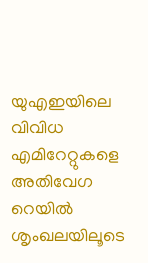യുഎഇയിലെ വിവിധ എമിറേറ്റുകളെ അതിവേഗ റെയിൽ ശൃംഖലയിലൂടെ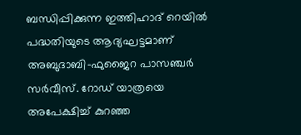ബന്ധിപ്പിക്കുന്ന ഇത്തിഹാദ് റെയിൽ പദ്ധതിയുടെ ആദ്യഘട്ടമാണ് അബുദാബി–ഫുജൈറ പാസഞ്ചർ സർവീസ്. റോഡ് യാത്രയെ അപേക്ഷിച്ച് കുറഞ്ഞ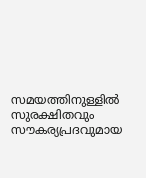സമയത്തിനുള്ളിൽ സുരക്ഷിതവും സൗകര്യപ്രദവുമായ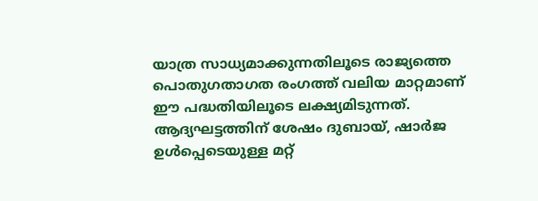യാത്ര സാധ്യമാക്കുന്നതിലൂടെ രാജ്യത്തെ പൊതുഗതാഗത രംഗത്ത് വലിയ മാറ്റമാണ് ഈ പദ്ധതിയിലൂടെ ലക്ഷ്യമിടുന്നത്. ആദ്യഘട്ടത്തിന് ശേഷം ദുബായ്, ഷാർജ ഉൾപ്പെടെയുള്ള മറ്റ്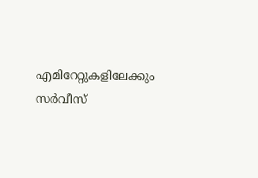എമിറേറ്റുകളിലേക്കും സർവീസ്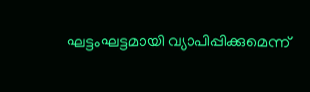ഘട്ടംഘട്ടമായി വ്യാപിപ്പിക്കുമെന്ന്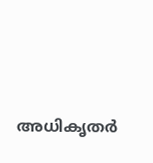അധികൃതർ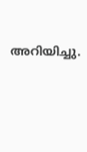അറിയിച്ചു.